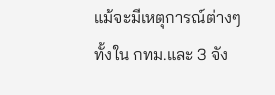แม้จะมีเหตุการณ์ต่างๆทั้งใน กทม.และ 3 จัง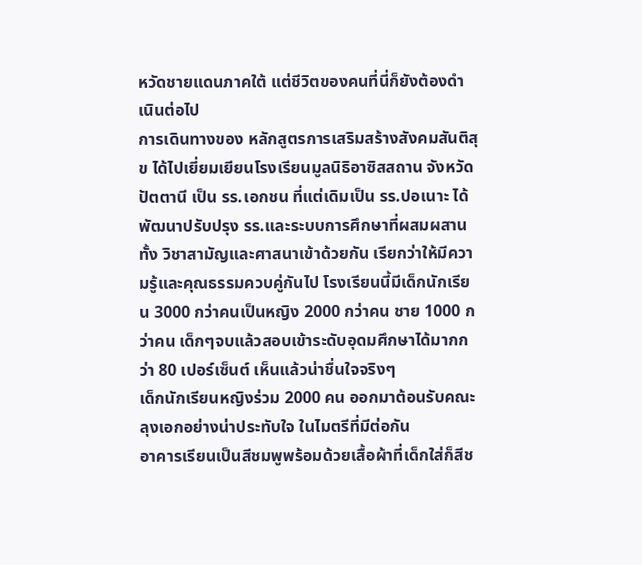หวัดชายแดนภาคใต้ แต่ชีวิตของคนที่นี่ก็ยังต้องดำเนินต่อไป
การเดินทางของ หลักสูตรการเสริมสร้างสังคมสันติสุข ได้ไปเยี่ยมเยียนโรงเรียนมูลนิธิอาซิสสถาน จังหวัดปัตตานี เป็น รร.เอกชน ที่แต่เดิมเป็น รร.ปอเนาะ ได้พัฒนาปรับปรุง รร.และระบบการศึกษาที่ผสมผสานทั้ง วิชาสามัญและศาสนาเข้าด้วยกัน เรียกว่าให้มีความรู้และคุณธรรมควบคู่กันไป โรงเรียนนี้มีเด็กนักเรียน 3000 กว่าคนเป็นหญิง 2000 กว่าคน ชาย 1000 กว่าคน เด็กๆจบแล้วสอบเข้าระดับอุดมศึกษาได้มากกว่า 80 เปอร์เซ็นต์ เห็นแล้วน่าชื่นใจจริงๆ
เด็กนักเรียนหญิงร่วม 2000 คน ออกมาต้อนรับคณะลุงเอกอย่างน่าประทับใจ ในไมตรีที่มีต่อกัน
อาคารเรียนเป็นสีชมพูพร้อมด้วยเสื้อผ้าที่เด็กใส่ก็สีช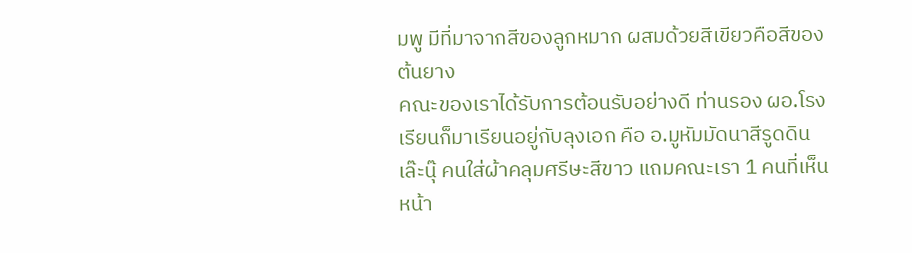มพู มีที่มาจากสีของลูกหมาก ผสมด้วยสีเขียวคือสีของต้นยาง
คณะของเราได้รับการต้อนรับอย่างดี ท่านรอง ผอ.โรงเรียนก็มาเรียนอยู่กับลุงเอก คือ อ.มูหัมมัดนาสีรูดดิน เล๊ะนุ๊ คนใส่ผ้าคลุมศรีษะสีขาว แถมคณะเรา 1 คนที่เห็นหน้า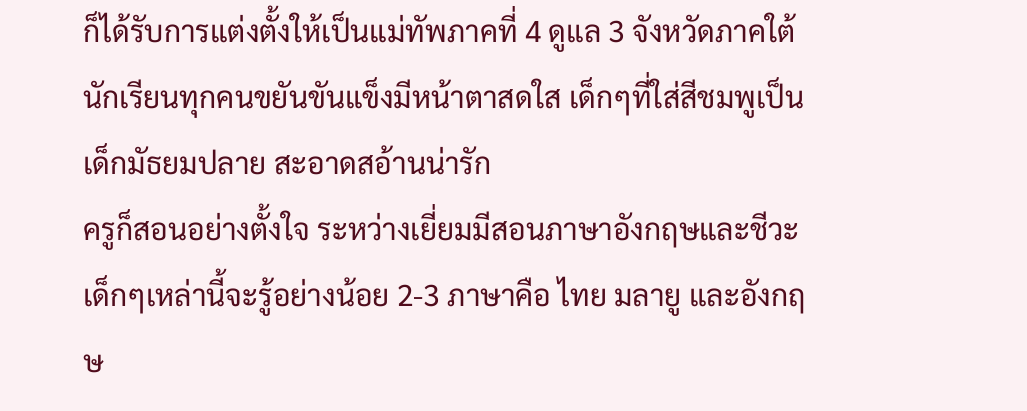ก็ได้รับการแต่งตั้งให้เป็นแม่ทัพภาคที่ 4 ดูแล 3 จังหวัดภาคใต้
นักเรียนทุกคนขยันขันแข็งมีหน้าตาสดใส เด็กๆที่ใส่สีชมพูเป็นเด็กมัธยมปลาย สะอาดสอ้านน่ารัก
ครูก็สอนอย่างตั้งใจ ระหว่างเยี่ยมมีสอนภาษาอังกฤษและชีวะ เด็กๆเหล่านี้จะรู้อย่างน้อย 2-3 ภาษาคือ ไทย มลายู และอังกฤษ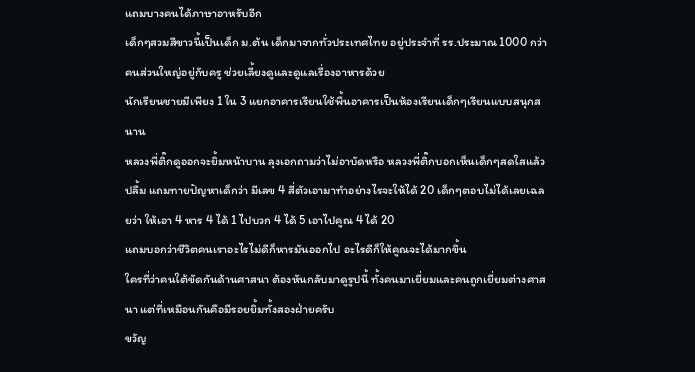แถมบางคนได้ภาษาอาหรับอีก
เด็กๆสวมสีขาวนี้เป็นเด็ก ม.ต้น เด็กมาจากทั่วประเทศไทย อยู่ประจำที่ รร.ประมาณ 1000 กว่าคนส่วนใหญ่อยู่กับครู ช่วยเลี้ยงดูและดูแลเรื่องอาหารด้วย
นักเรียนชายมีเพียง 1 ใน 3 แยกอาคารเรียนใช้พื้นอาคารเป็นห้องเรียนเด็กๆเรียนแบบสนุกสนาน
หลวงพี่ติ๊กดูออกจะยิ้มหน้าบาน ลุงเอกถามว่าไม่อาบัดหรือ หลวงพี่ติ๊กบอกเห็นเด็กๆสดใสแล้วปลื้ม แถมทายปัญหาเด็กว่า มีเลข 4 สี่ตัวเอามาทำอย่างไรจะให้ได้ 20 เด็กๆตอบไม่ได้เลยเฉลยว่า ให้เอา 4 หาร 4 ได้ 1 ไปบวก 4 ได้ 5 เอาไปคูณ 4 ได้ 20
แถมบอกว่าชีวิตคนเราอะไรไม่ดีก็หารมันออกไป อะไรดีก็ให้คูณจะได้มากขึ้น
ใครที่ว่าคนใต้ขัดกันด้านศาสนา ต้องหันกลับมาดูรูปนี้ ทั้งคนมาเยี่ยมและคนถูกเยี่ยมต่างศาสนา แต่ที่เหมือนกันคือมีรอยยิ้มทั้งสองฝ่ายครับ
ขวัญ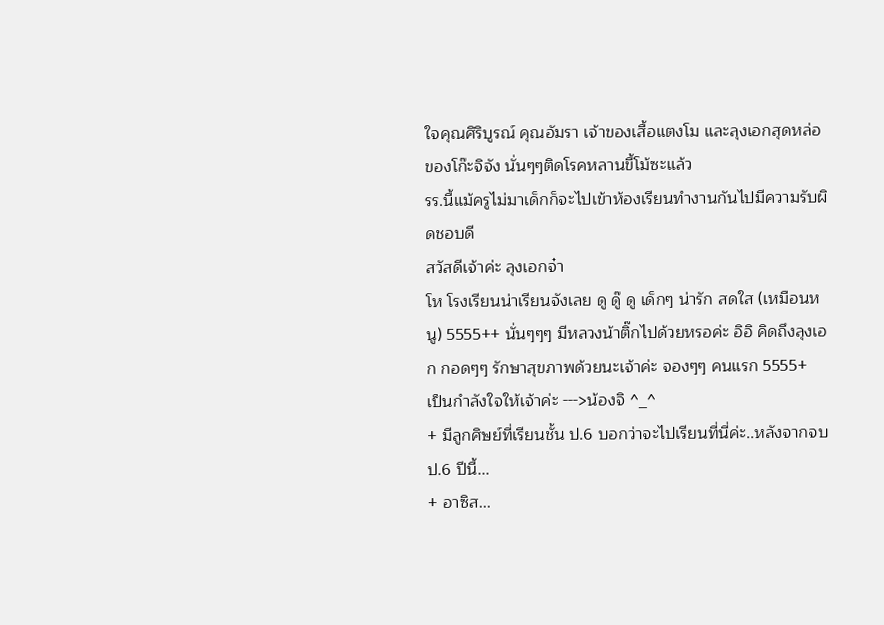ใจคุณศิริบูรณ์ คุณอัมรา เจ้าของเสื้อแตงโม และลุงเอกสุดหล่อของโก๊ะจิจัง นั่นๆๆติดโรคหลานขี้โม้ซะแล้ว
รร.นี้แม้ครูไม่มาเด็กก็จะไปเข้าห้องเรียนทำงานกันไปมีความรับผิดชอบดี
สวัสดีเจ้าค่ะ ลุงเอกจ๋า
โห โรงเรียนน่าเรียนจังเลย ดู ดู๊ ดู เด็กๆ น่ารัก สดใส (เหมือนหนู) 5555++ นั่นๆๆๆ มีหลวงน้าติ๊กไปด้วยหรอค่ะ อิอิ คิดถึงลุงเอก กอดๆๆ รักษาสุขภาพด้วยนะเจ้าค่ะ จองๆๆ คนแรก 5555+
เป็นกำลังใจให้เจ้าค่ะ --->น้องจิ ^_^
+ มีลูกศิษย์ที่เรียนชั้น ป.6 บอกว่าจะไปเรียนที่นี่ค่ะ..หลังจากจบ ป.6 ปีนี้...
+ อาซิส...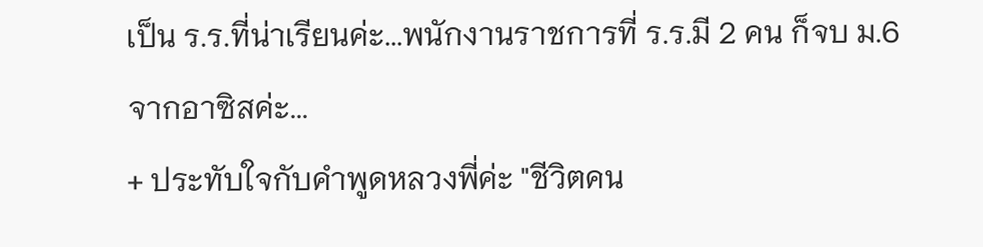เป็น ร.ร.ที่น่าเรียนค่ะ...พนักงานราชการที่ ร.ร.มี 2 คน ก็จบ ม.6 จากอาซิสค่ะ...
+ ประทับใจกับคำพูดหลวงพี่ค่ะ "ชีวิตคน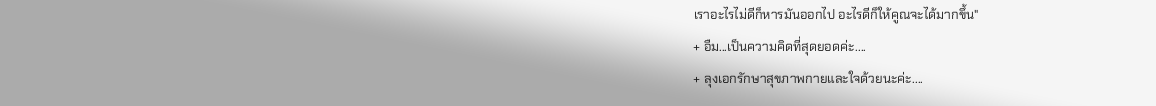เราอะไรไม่ดีก็หารมันออกไป อะไรดีก็ให้คูณจะได้มากขึ้น"
+ อืม...เป็นความคิดที่สุดยอดค่ะ....
+ ลุงเอกรักษาสุขภาพกายและใจด้วยนะค่ะ....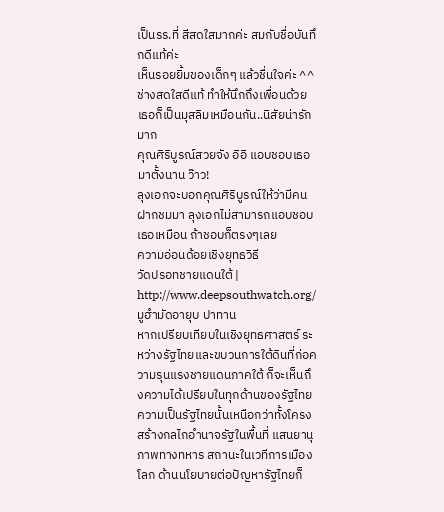เป็นรร.ที่ สีสดใสมากค่ะ สมกับชื่อบันทึกดีแท้ค่ะ
เห็นรอยยิ้มของเด็กๆ แล้วชื่นใจค่ะ ^^ ช่างสดใสดีแท้ ทำให้นึกถึงเพื่อนด้วย เธอก็เป็นมุสลิมเหมือนกัน..นิสัยน่ารักมาก
คุณศิริบูรณ์สวยจัง อิอิ แอบชอบเธอมาตั้งนาน ว๊าว!
ลุงเอกจะบอกคุณศิริบูรณ์ให้ว่ามีคนฝากชมมา ลุงเอกไม่สามารถแอบชอบเธอเหมือน ถ้าชอบก็ตรงๆเลย
ความอ่อนด้อยเชิงยุทธวิธี
วัดปรอทชายแดนใต้ | http://www.deepsouthwatch.org/
มูฮำมัดอายุบ ปาทาน
หากเปรียบเทียบในเชิงยุทธศาสตร์ ระหว่างรัฐไทยและขบวนการใต้ดินที่ก่อความรุนแรงชายแดนภาคใต้ ก็จะเห็นถึงความได้เปรียบในทุกด้านของรัฐไทย
ความเป็นรัฐไทยนั้นเหนือกว่าทั้งโครงสร้างกลไกอำนาจรัฐในพื้นที่ แสนยานุภาพทางทหาร สถานะในเวทีการเมืองโลก ด้านนโยบายต่อปัญหารัฐไทยก็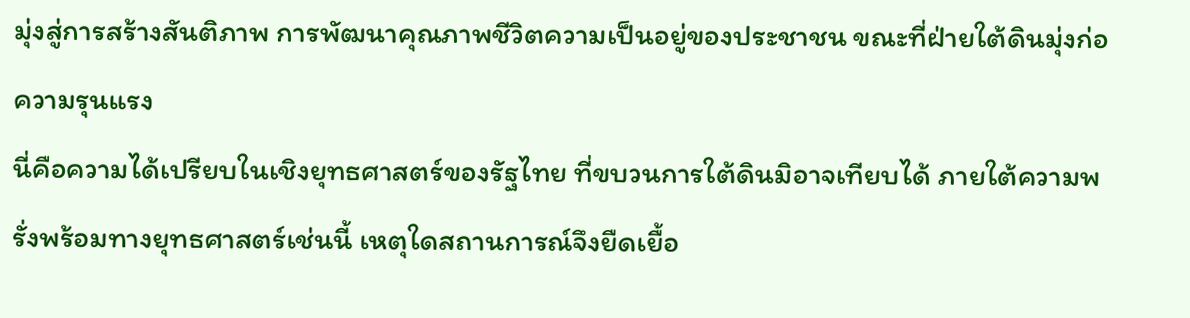มุ่งสู่การสร้างสันติภาพ การพัฒนาคุณภาพชีวิตความเป็นอยู่ของประชาชน ขณะที่ฝ่ายใต้ดินมุ่งก่อความรุนแรง
นี่คือความได้เปรียบในเชิงยุทธศาสตร์ของรัฐไทย ที่ขบวนการใต้ดินมิอาจเทียบได้ ภายใต้ความพรั่งพร้อมทางยุทธศาสตร์เช่นนี้ เหตุใดสถานการณ์จึงยืดเยื้อ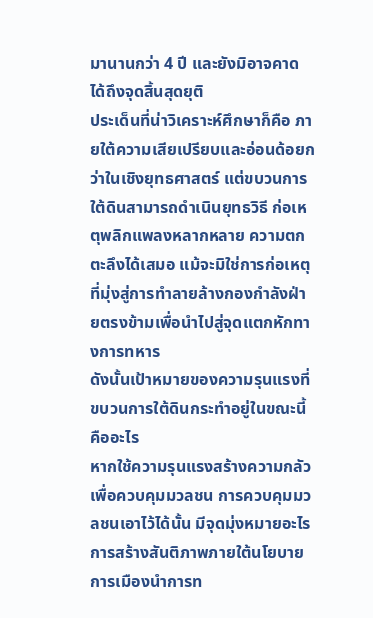มานานกว่า 4 ปี และยังมิอาจคาดได้ถึงจุดสิ้นสุดยุติ
ประเด็นที่น่าวิเคราะห์ศึกษาก็คือ ภายใต้ความเสียเปรียบและอ่อนด้อยกว่าในเชิงยุทธศาสตร์ แต่ขบวนการใต้ดินสามารถดำเนินยุทธวิธี ก่อเหตุพลิกแพลงหลากหลาย ความตกตะลึงได้เสมอ แม้จะมิใช่การก่อเหตุที่มุ่งสู่การทำลายล้างกองกำลังฝ่ายตรงข้ามเพื่อนำไปสู่จุดแตกหักทางการทหาร
ดังนั้นเป้าหมายของความรุนแรงที่ขบวนการใต้ดินกระทำอยู่ในขณะนี้คืออะไร
หากใช้ความรุนแรงสร้างความกลัวเพื่อควบคุมมวลชน การควบคุมมวลชนเอาไว้ได้นั้น มีจุดมุ่งหมายอะไร
การสร้างสันติภาพภายใต้นโยบายการเมืองนำการท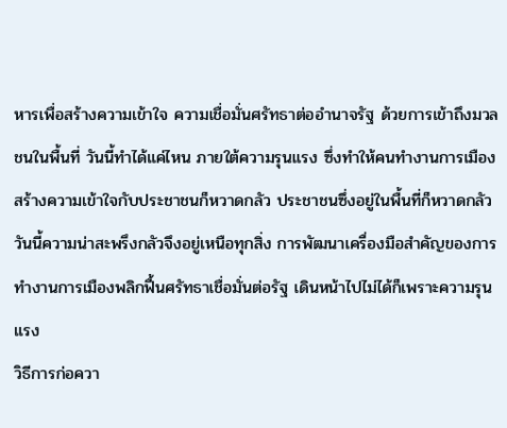หารเพื่อสร้างความเข้าใจ ความเชื่อมั่นศรัทธาต่ออำนาจรัฐ ด้วยการเข้าถึงมวลชนในพื้นที่ วันนี้ทำได้แค่ไหน ภายใต้ความรุนแรง ซึ่งทำให้คนทำงานการเมืองสร้างความเข้าใจกับประชาชนก็หวาดกลัว ประชาชนซึ่งอยู่ในพื้นที่ก็หวาดกลัว
วันนี้ความน่าสะพรึงกลัวจึงอยู่เหนือทุกสิ่ง การพัฒนาเครื่องมือสำคัญของการทำงานการเมืองพลิกฟื้นศรัทธาเชื่อมั่นต่อรัฐ เดินหน้าไปไม่ได้ก็เพราะความรุนแรง
วิธีการก่อควา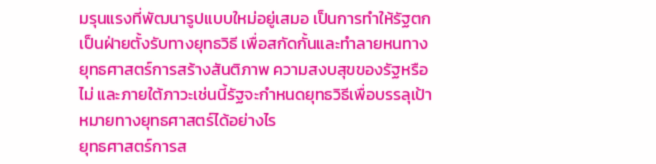มรุนแรงที่พัฒนารูปแบบใหม่อยู่เสมอ เป็นการทำให้รัฐตกเป็นฝ่ายตั้งรับทางยุทธวิธี เพื่อสกัดกั้นและทำลายหนทางยุทธศาสตร์การสร้างสันติภาพ ความสงบสุขของรัฐหรือไม่ และภายใต้ภาวะเช่นนี้รัฐจะกำหนดยุทธวิธีเพื่อบรรลุเป้าหมายทางยุทธศาสตร์ได้อย่างไร
ยุทธศาสตร์การส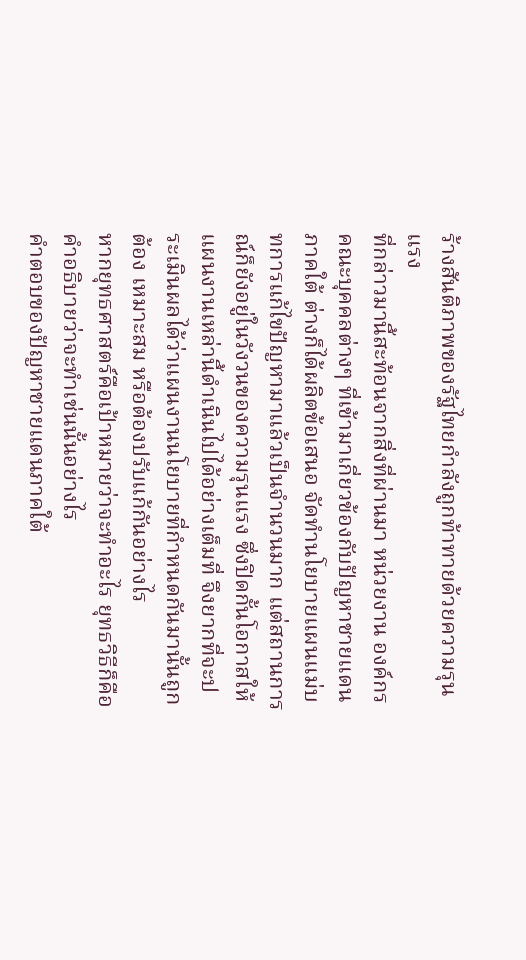ร้างสันติภาพของรัฐไทยกำลังถูกท้าทายด้วยความรุนแรง
ที่กล่าวมานี้สะท้อนจากสิ่งที่ผ่านมา หน่วยงาน องค์กร คณะบุคคลต่างๆ ที่เข้ามาเกี่ยวข้องกับปัญหาชายแดนภาคใต้ ต่างก็ได้ผลิตข้อเสนอ จัดทำนโยบายแผนแม่บทการแก้ไขปัญหามาแล้วเป็นจำนวนมาก แต่สถานการณ์ก็ยังอยู่ในวังวนของความรุนแรง ซึ่งปิดกั้นโอกาสให้แผนงานเหล่านี้ดำเนินไปได้อย่างเต็มที่ จึงยากที่จะประเมินผลได้ว่าแผนงานนโยบายที่กำหนดกันมานั้นถูกต้อง เหมาะสม หรือต้องปรับแก้กันอย่างไร
หากยุทธศาสตร์คือเป้าหมายว่าจะทำอะไร ยุทธวิธีก็คือคำอธิบายว่าจะทำเช่นนั้นอย่างไร
คำตอบของปัญหาชายแดนภาคใต้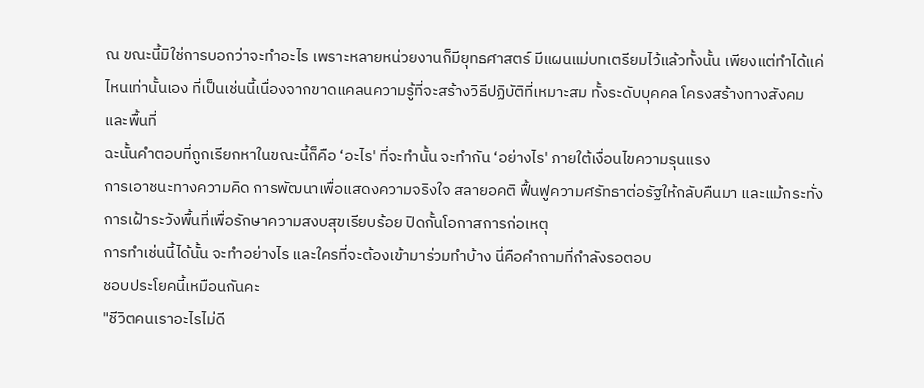ณ ขณะนี้มิใช่การบอกว่าจะทำอะไร เพราะหลายหน่วยงานก็มียุทธศาสตร์ มีแผนแม่บทเตรียมไว้แล้วทั้งนั้น เพียงแต่ทำได้แค่ไหนเท่านั้นเอง ที่เป็นเช่นนี้เนื่องจากขาดแคลนความรู้ที่จะสร้างวิธีปฏิบัติที่เหมาะสม ทั้งระดับบุคคล โครงสร้างทางสังคม และพื้นที่
ฉะนั้นคำตอบที่ถูกเรียกหาในขณะนี้ก็คือ ‘อะไร' ที่จะทำนั้น จะทำกัน ‘อย่างไร' ภายใต้เงื่อนไขความรุนแรง
การเอาชนะทางความคิด การพัฒนาเพื่อแสดงความจริงใจ สลายอคติ ฟื้นฟูความศรัทธาต่อรัฐให้กลับคืนมา และแม้กระทั่งการเฝ้าระวังพื้นที่เพื่อรักษาความสงบสุขเรียบร้อย ปิดกั้นโอกาสการก่อเหตุ
การทำเช่นนี้ได้นั้น จะทำอย่างไร และใครที่จะต้องเข้ามาร่วมทำบ้าง นี่คือคำถามที่กำลังรอตอบ
ชอบประโยคนี้เหมือนกันคะ
"ชีวิตคนเราอะไรไม่ดี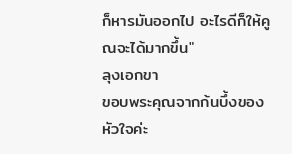ก็หารมันออกไป อะไรดีก็ให้คูณจะได้มากขึ้น"
ลุงเอกขา
ขอบพระคุณจากก้นบึ้งของหัวใจค่ะ